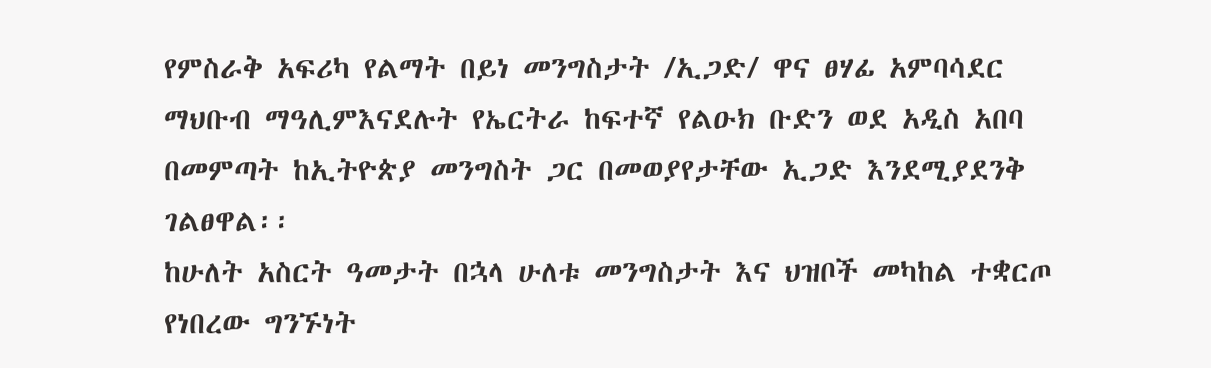የምስራቅ አፍሪካ የልማት በይነ መንግስታት /ኢጋድ/ ዋና ፀሃፊ አምባሳደር ማህቡብ ማዓሊምእናደሉት የኤርትራ ከፍተኛ የልዑክ ቡድን ወደ አዲስ አበባ በመምጣት ከኢትዮጵያ መንግስት ጋር በመወያየታቸው ኢጋድ እንደሚያደንቅ ገልፀዋል፡፡
ከሁለት አስርት ዓመታት በኋላ ሁለቱ መንግስታት እና ህዝቦች መካከል ተቋርጦ የነበረው ግንኙነት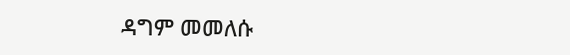ዳግም መመለሱ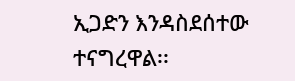ኢጋድን እንዳስደሰተው ተናግረዋል፡፡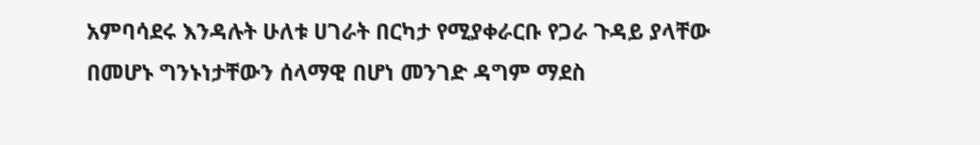አምባሳደሩ እንዳሉት ሁለቱ ሀገራት በርካታ የሚያቀራርቡ የጋራ ጉዳይ ያላቸው በመሆኑ ግንኑነታቸውን ሰላማዊ በሆነ መንገድ ዳግም ማደስ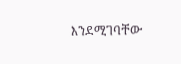እንደሚገባቸው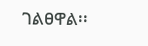ገልፀዋል፡፡